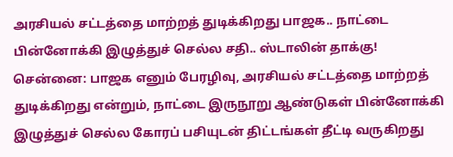அரசியல் சட்டத்தை மாற்றத் துடிக்கிறது பாஜக.. நாட்டை பின்னோக்கி இழுத்துச் செல்ல சதி.. ஸ்டாலின் தாக்கு!
சென்னை: பாஜக எனும் பேரழிவு, அரசியல் சட்டத்தை மாற்றத் துடிக்கிறது என்றும், நாட்டை இருநூறு ஆண்டுகள் பின்னோக்கி இழுத்துச் செல்ல கோரப் பசியுடன் திட்டங்கள் தீட்டி வருகிறது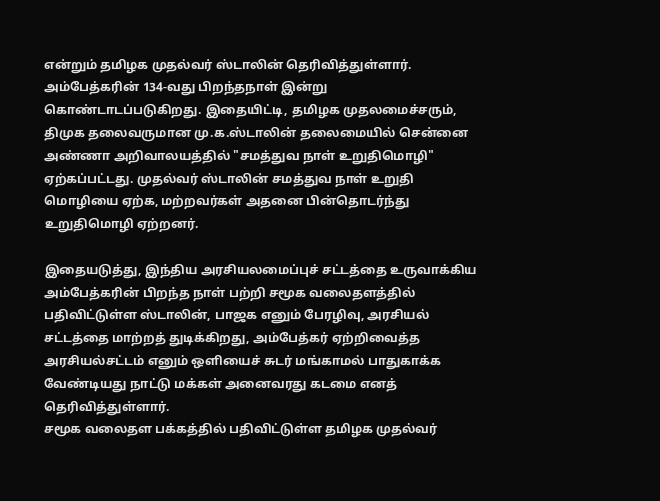என்றும் தமிழக முதல்வர் ஸ்டாலின் தெரிவித்துள்ளார்.
அம்பேத்கரின் 134-வது பிறந்தநாள் இன்று கொண்டாடப்படுகிறது. இதையிட்டி, தமிழக முதலமைச்சரும், திமுக தலைவருமான மு.க.ஸ்டாலின் தலைமையில் சென்னை அண்ணா அறிவாலயத்தில் "சமத்துவ நாள் உறுதிமொழி" ஏற்கப்பட்டது. முதல்வர் ஸ்டாலின் சமத்துவ நாள் உறுதி மொழியை ஏற்க, மற்றவர்கள் அதனை பின்தொடர்ந்து உறுதிமொழி ஏற்றனர்.

இதையடுத்து, இந்திய அரசியலமைப்புச் சட்டத்தை உருவாக்கிய அம்பேத்கரின் பிறந்த நாள் பற்றி சமூக வலைதளத்தில் பதிவிட்டுள்ள ஸ்டாலின், பாஜக எனும் பேரழிவு, அரசியல் சட்டத்தை மாற்றத் துடிக்கிறது, அம்பேத்கர் ஏற்றிவைத்த அரசியல்சட்டம் எனும் ஒளியைச் சுடர் மங்காமல் பாதுகாக்க வேண்டியது நாட்டு மக்கள் அனைவரது கடமை எனத் தெரிவித்துள்ளார்.
சமூக வலைதள பக்கத்தில் பதிவிட்டுள்ள தமிழக முதல்வர்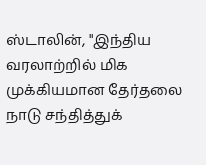ஸ்டாலின், "இந்திய வரலாற்றில் மிக முக்கியமான தேர்தலை நாடு சந்தித்துக்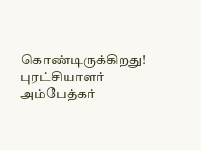கொண்டிருக்கிறது! புரட்சியாளர் அம்பேத்கர்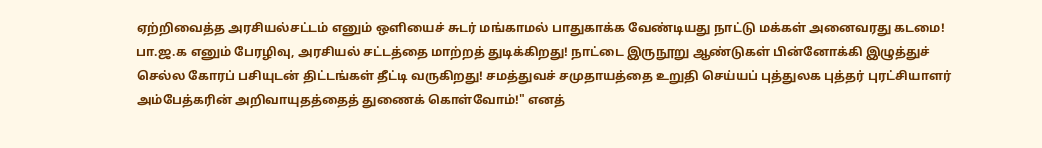ஏற்றிவைத்த அரசியல்சட்டம் எனும் ஒளியைச் சுடர் மங்காமல் பாதுகாக்க வேண்டியது நாட்டு மக்கள் அனைவரது கடமை!
பா.ஜ.க எனும் பேரழிவு, அரசியல் சட்டத்தை மாற்றத் துடிக்கிறது! நாட்டை இருநூறு ஆண்டுகள் பின்னோக்கி இழுத்துச் செல்ல கோரப் பசியுடன் திட்டங்கள் தீட்டி வருகிறது! சமத்துவச் சமுதாயத்தை உறுதி செய்யப் புத்துலக புத்தர் புரட்சியாளர் அம்பேத்கரின் அறிவாயுதத்தைத் துணைக் கொள்வோம்!" எனத்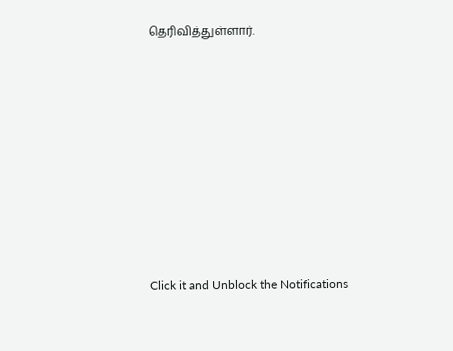தெரிவித்துள்ளார்.












Click it and Unblock the Notifications